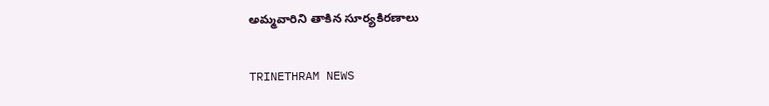అమ్మవారిని తాకిన సూర్యకిరణాలు

TRINETHRAM NEWS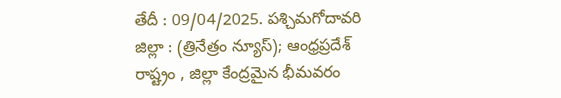తేదీ : 09/04/2025. పశ్చిమగోదావరి జిల్లా : (త్రినేత్రం న్యూస్); ఆంధ్రప్రదేశ్ రాష్ట్రం , జిల్లా కేంద్రమైన భీమవరం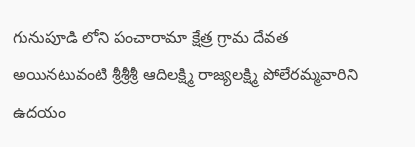గునుపూడి లోని పంచారామా క్షేత్ర గ్రామ దేవత అయినటువంటి శ్రీశ్రీశ్రీ ఆదిలక్ష్మి రాజ్యలక్ష్మి పోలేరమ్మవారిని ఉదయం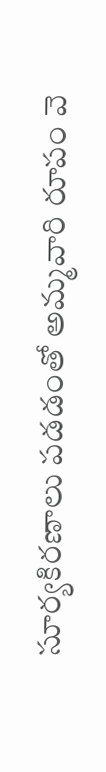సూర్యకిరణాలు పడడంతో అమ్మవారి రూపం వె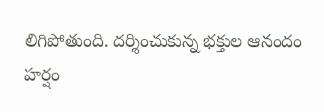లిగిపోతుంది. దర్శించుకున్న భక్తుల ఆనందం హర్షం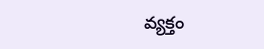వ్యక్తం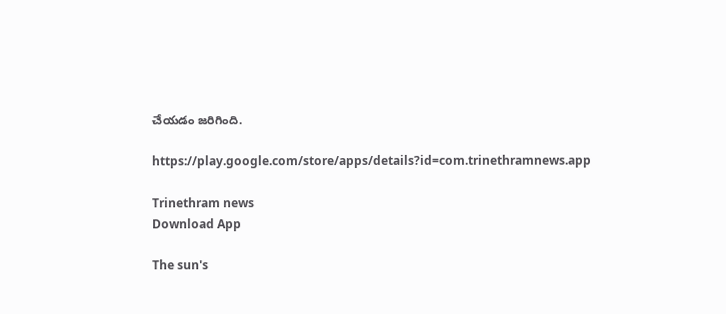చేయడం జరిగింది.

https://play.google.com/store/apps/details?id=com.trinethramnews.app

Trinethram news
Download App

The sun's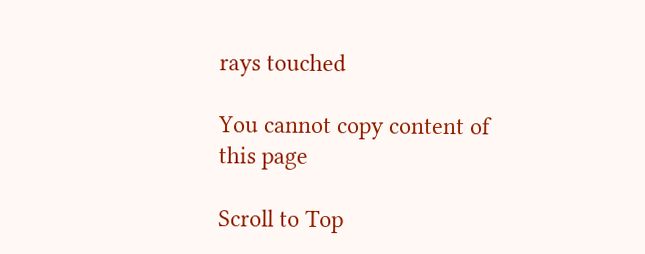rays touched

You cannot copy content of this page

Scroll to Top